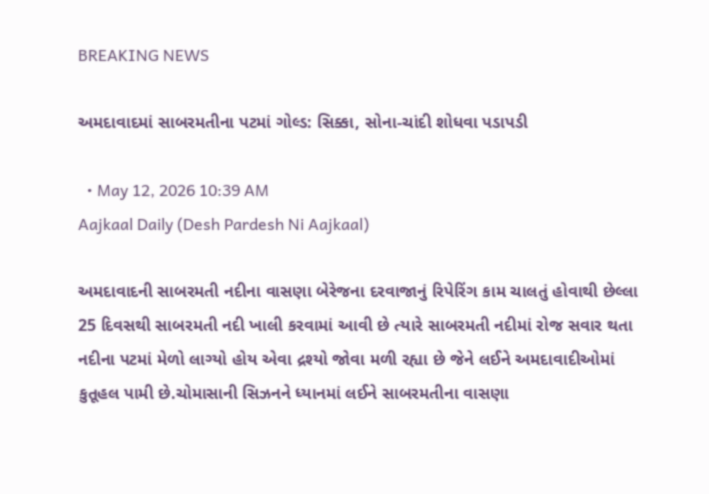BREAKING NEWS

અમદાવાદમાં સાબરમતીના પટમાં ગોલ્ડ: સિક્કા, સોના-ચાંદી શોધવા પડાપડી

  • May 12, 2026 10:39 AM
Aajkaal Daily (Desh Pardesh Ni Aajkaal)

અમદાવાદની સાબરમતી નદીના વાસણા બેરેજના દરવાજાનું રિપેરિંગ કામ ચાલતું હોવાથી છેલ્લા 25 દિવસથી સાબરમતી નદી ખાલી કરવામાં આવી છે ત્યારે સાબરમતી નદીમાં રોજ સવાર થતા નદીના પટમાં મેળો લાગ્યો હોય એવા દ્રશ્યો જોવા મળી રહ્યા છે જેને લઈને અમદાવાદીઓમાં કુતૂહલ પામી છે.ચોમાસાની સિઝનને ધ્યાનમાં લઈને સાબરમતીના વાસણા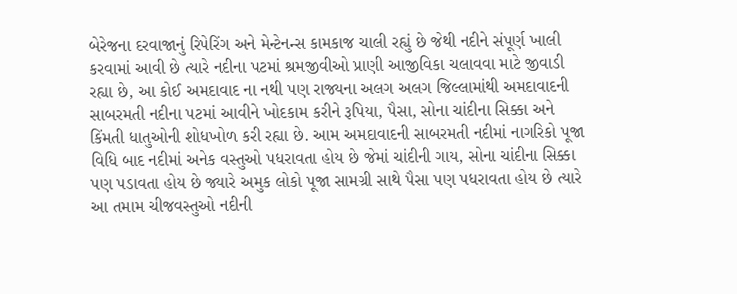બેરેજના દરવાજાનું રિપેરિંગ અને મેન્ટેનન્સ કામકાજ ચાલી રહ્યું છે જેથી નદીને સંપૂર્ણ ખાલી કરવામાં આવી છે ત્યારે નદીના પટમાં શ્રમજીવીઓ પ્રાણી આજીવિકા ચલાવવા માટે જીવાડી રહ્યા છે, આ કોઈ અમદાવાદ ના નથી પણ રાજ્યના અલગ અલગ જિલ્લામાંથી અમદાવાદની સાબરમતી નદીના પટમાં આવીને ખોદકામ કરીને રૂપિયા, પૈસા, સોના ચાંદીના સિક્કા અને કિંમતી ધાતુઓની શોધખોળ કરી રહ્યા છે. આમ અમદાવાદની સાબરમતી નદીમાં નાગરિકો પૂજા વિધિ બાદ નદીમાં અનેક વસ્તુઓ પધરાવતા હોય છે જેમાં ચાંદીની ગાય, સોના ચાંદીના સિક્કા પણ પડાવતા હોય છે જ્યારે અમુક લોકો પૂજા સામગ્રી સાથે પૈસા પણ પધરાવતા હોય છે ત્યારે આ તમામ ચીજવસ્તુઓ નદીની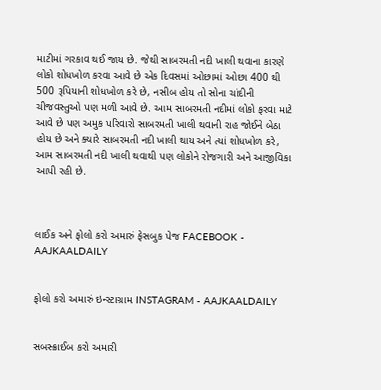માટીમાં ગરકાવ થઈ જાય છે. જેથી સાબરમતી નદી ખાલી થવાના કારણે લોકો શોધખોળ કરવા આવે છે એક દિવસમાં ઓછામાં ઓછા 400 થી 500 રૂપિયાની શોધખોળ કરે છે, નસીબ હોય તો સોના ચાંદીની ચીજવસ્તુઓ પણ મળી આવે છે. આમ સાબરમતી નદીમાં લોકો ફરવા માટે આવે છે પણ અમુક પરિવારો સાબરમતી ખાલી થવાની રાહ જોઈને બેઠા હોય છે અને ક્યારે સાબરમતી નદી ખાલી થાય અને ત્યાં શોધખોળ કરે, આમ સાબરમતી નદી ખાલી થવાથી પણ લોકોને રોજગારી અને આજીવિકા આપી રહી છે.



લાઈક અને ફોલો કરો અમારું ફેસબુક પેજ FACEBOOK - AAJKAALDAILY


ફોલો કરો અમારું ઇન્સ્ટાગ્રામ INSTAGRAM - AAJKAALDAILY


સબસ્ક્રાઈબ કરો અમારી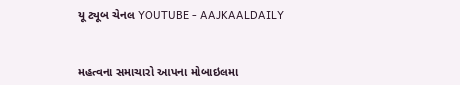યૂ ટ્યૂબ ચેનલ YOUTUBE - AAJKAALDAILY


મહત્વના સમાચારો આપના મોબાઇલમા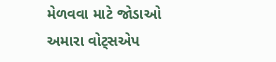મેળવવા માટે જોડાઓ અમારા વોટ્સએપ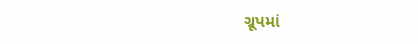ગ્રૂપમાં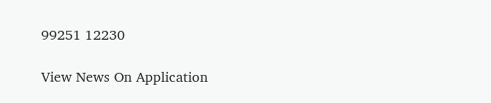99251 12230

View News On Application